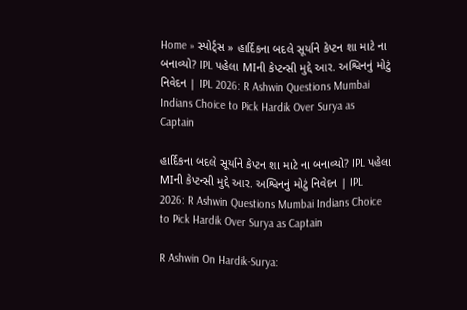Home » સ્પોર્ટ્સ » હાર્દિકના બદલે સૂર્યાને કેપ્ટન શા માટે ના બનાવ્યો? IPL પહેલા MIની કેપ્ટન્સી મુદ્દે આર. અશ્વિનનું મોટું નિવેદન | IPL 2026: R Ashwin Questions Mumbai Indians Choice to Pick Hardik Over Surya as Captain

હાર્દિકના બદલે સૂર્યાને કેપ્ટન શા માટે ના બનાવ્યો? IPL પહેલા MIની કેપ્ટન્સી મુદ્દે આર. અશ્વિનનું મોટું નિવેદન | IPL 2026: R Ashwin Questions Mumbai Indians Choice to Pick Hardik Over Surya as Captain

R Ashwin On Hardik-Surya: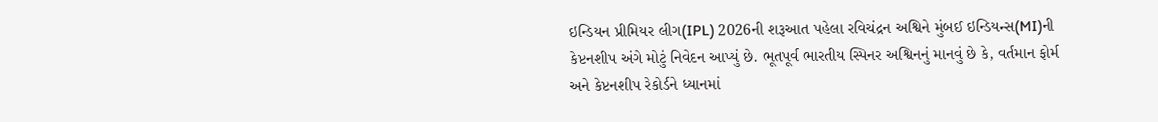ઇન્ડિયન પ્રીમિયર લીગ(IPL) 2026ની શરૂઆત પહેલા રવિચંદ્રન અશ્વિને મુંબઈ ઇન્ડિયન્સ(MI)ની કેપ્ટનશીપ અંગે મોટું નિવેદન આપ્યું છે. ભૂતપૂર્વ ભારતીય સ્પિનર અશ્વિનનું માનવું છે કે, વર્તમાન ફોર્મ અને કેપ્ટનશીપ રેકોર્ડને ધ્યાનમાં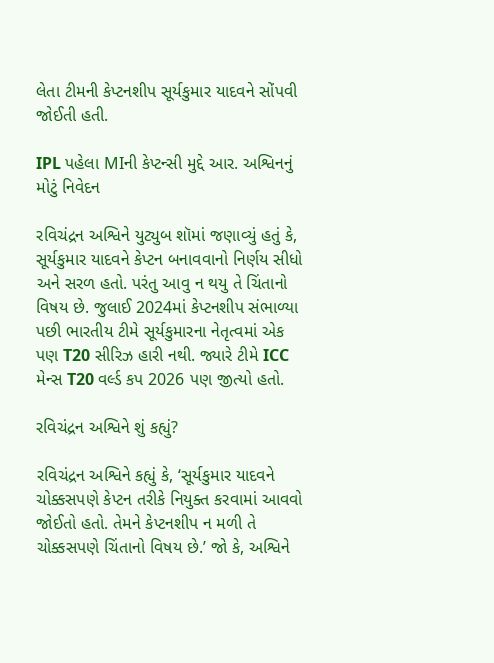લેતા ટીમની કેપ્ટનશીપ સૂર્યકુમાર યાદવને સોંપવી જોઈતી હતી.

IPL પહેલા MIની કેપ્ટન્સી મુદ્દે આર. અશ્વિનનું મોટું નિવેદન

રવિચંદ્રન અશ્વિને યુટ્યુબ શૉમાં જણાવ્યું હતું કે, સૂર્યકુમાર યાદવને કેપ્ટન બનાવવાનો નિર્ણય સીધો અને સરળ હતો. પરંતુ આવુ ન થયુ તે ચિંતાનો વિષય છે. જુલાઈ 2024માં કેપ્ટનશીપ સંભાળ્યા પછી ભારતીય ટીમે સૂર્યકુમારના નેતૃત્વમાં એક પણ T20 સીરિઝ હારી નથી. જ્યારે ટીમે ICC મેન્સ T20 વર્લ્ડ કપ 2026 પણ જીત્યો હતો.

રવિચંદ્રન અશ્વિને શું કહ્યું?

રવિચંદ્રન અશ્વિને કહ્યું કે, ‘સૂર્યકુમાર યાદવને ચોક્કસપણે કેપ્ટન તરીકે નિયુક્ત કરવામાં આવવો જોઈતો હતો. તેમને કેપ્ટનશીપ ન મળી તે ચોક્કસપણે ચિંતાનો વિષય છે.’ જો કે, અશ્વિને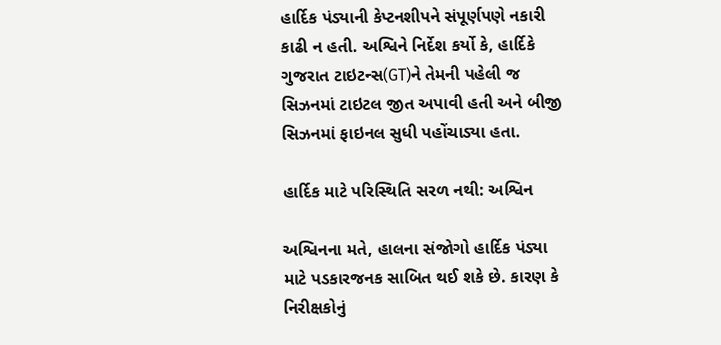હાર્દિક પંડ્યાની કેપ્ટનશીપને સંપૂર્ણપણે નકારી કાઢી ન હતી. અશ્વિને નિર્દેશ કર્યો કે, હાર્દિકે ગુજરાત ટાઇટન્સ(GT)ને તેમની પહેલી જ સિઝનમાં ટાઇટલ જીત અપાવી હતી અને બીજી સિઝનમાં ફાઇનલ સુધી પહોંચાડ્યા હતા.

હાર્દિક માટે પરિસ્થિતિ સરળ નથી: અશ્વિન

અશ્વિનના મતે, હાલના સંજોગો હાર્દિક પંડ્યા માટે પડકારજનક સાબિત થઈ શકે છે. કારણ કે નિરીક્ષકોનું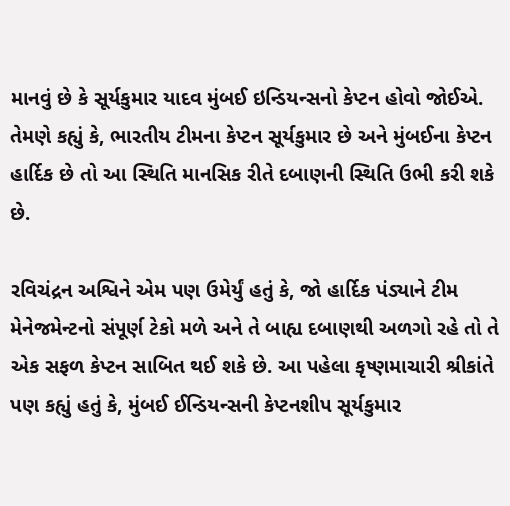માનવું છે કે સૂર્યકુમાર યાદવ મુંબઈ ઇન્ડિયન્સનો કેપ્ટન હોવો જોઈએ. તેમણે કહ્યું કે, ભારતીય ટીમના કેપ્ટન સૂર્યકુમાર છે અને મુંબઈના કેપ્ટન હાર્દિક છે તો આ સ્થિતિ માનસિક રીતે દબાણની સ્થિતિ ઉભી કરી શકે છે.

રવિચંદ્રન અશ્વિને એમ પણ ઉમેર્યું હતું કે, જો હાર્દિક પંડ્યાને ટીમ મેનેજમેન્ટનો સંપૂર્ણ ટેકો મળે અને તે બાહ્ય દબાણથી અળગો રહે તો તે એક સફળ કેપ્ટન સાબિત થઈ શકે છે. આ પહેલા કૃષ્ણમાચારી શ્રીકાંતે પણ કહ્યું હતું કે, મુંબઈ ઈન્ડિયન્સની કેપ્ટનશીપ સૂર્યકુમાર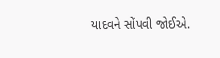યાદવને સોંપવી જોઈએ.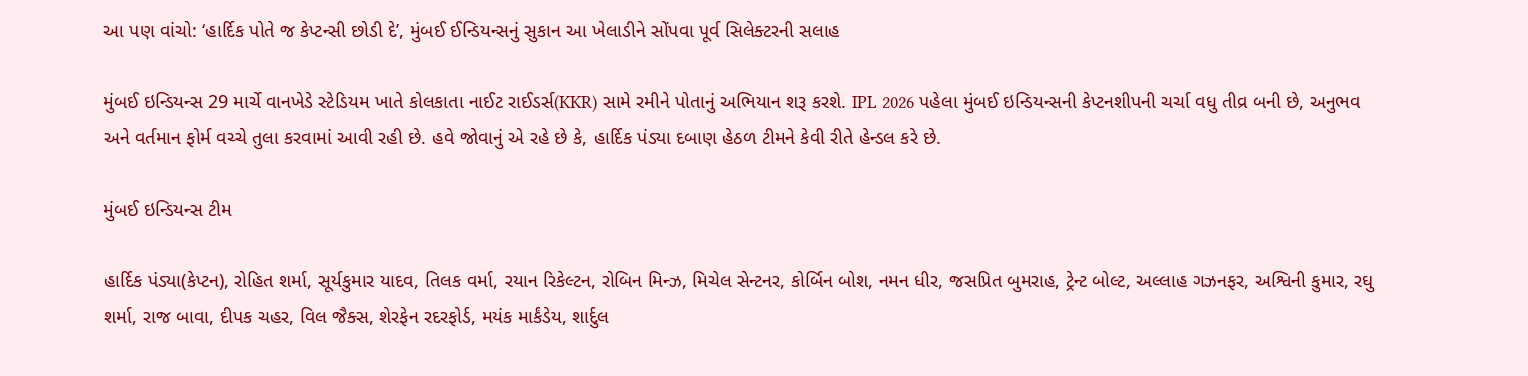આ પણ વાંચો: ‘હાર્દિક પોતે જ કેપ્ટન્સી છોડી દે’, મુંબઈ ઈન્ડિયન્સનું સુકાન આ ખેલાડીને સોંપવા પૂર્વ સિલેક્ટરની સલાહ

મુંબઈ ઇન્ડિયન્સ 29 માર્ચે વાનખેડે સ્ટેડિયમ ખાતે કોલકાતા નાઈટ રાઈડર્સ(KKR) સામે રમીને પોતાનું અભિયાન શરૂ કરશે. IPL 2026 પહેલા મુંબઈ ઇન્ડિયન્સની કેપ્ટનશીપની ચર્ચા વધુ તીવ્ર બની છે, અનુભવ અને વર્તમાન ફોર્મ વચ્ચે તુલા કરવામાં આવી રહી છે. હવે જોવાનું એ રહે છે કે, હાર્દિક પંડ્યા દબાણ હેઠળ ટીમને કેવી રીતે હેન્ડલ કરે છે.

મુંબઈ ઇન્ડિયન્સ ટીમ

હાર્દિક પંડ્યા(કેપ્ટન), રોહિત શર્મા, સૂર્યકુમાર યાદવ, તિલક વર્મા, રયાન રિકેલ્ટન, રોબિન મિન્ઝ, મિચેલ સેન્ટનર, કોર્બિન બોશ, નમન ધીર, જસપ્રિત બુમરાહ, ટ્રેન્ટ બોલ્ટ, અલ્લાહ ગઝનફર, અશ્વિની કુમાર, રઘુ શર્મા, રાજ બાવા, દીપક ચહર, વિલ જૈક્સ, શેરફેન રદરફોર્ડ, મયંક માર્કંડેય, શાર્દુલ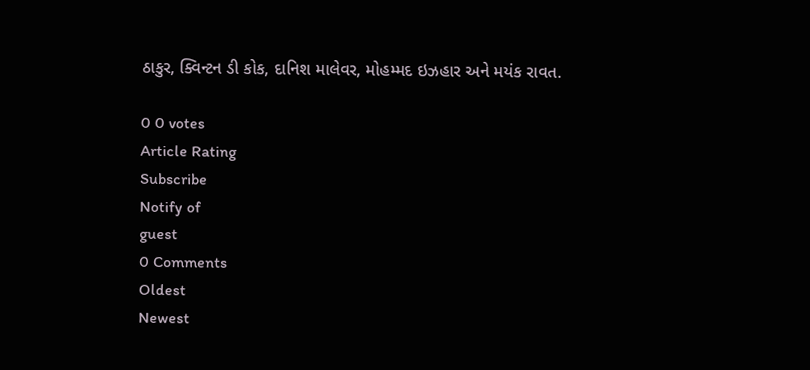ઠાકુર, ક્વિન્ટન ડી કોક, દાનિશ માલેવર, મોહમ્મદ ઇઝહાર અને મયંક રાવત.

0 0 votes
Article Rating
Subscribe
Notify of
guest
0 Comments
Oldest
Newest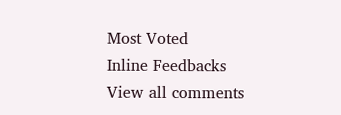Most Voted
Inline Feedbacks
View all comments